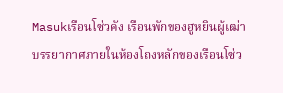Masukเรือนโซ่วคัง เรือนพักของฮูหยินผู้เฒ่า
บรรยากาศภายในห้องโถงหลักของเรือนโซ่ว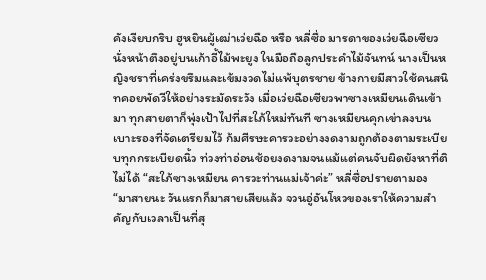คังเงียบกริบ ฮูหยินผู้เฒ่าเว่ยฉือ หรือ หลี่ซื่อ มารดาของเว่ยฉือเซียว นั่งหน้าตึงอยู่บนเก้าอี้ไม้พะยูง ในมือถือลูกประคำไม้จันทน์ นางเป็นหญิงชราที่เคร่งขรึมและเข้มงวดไม่แพ้บุตรชาย ข้างกายมีสาวใช้คนสนิทคอยพัดวีให้อย่างระมัดระวัง เมื่อเว่ยฉือเซียวพาซางเหมียนเดินเข้ามา ทุกสายตาก็พุ่งเป้าไปที่สะใภ้ใหม่ทันที ซางเหมียนคุกเข่าลงบนเบาะรองที่จัดเตรียมไว้ ก้มศีรษะคารวะอย่างงดงามถูกต้องตามระเบียบทุกกระเบียดนิ้ว ท่วงท่าอ่อนช้อยงดงามจนแม้แต่คนจับผิดยังหาที่ติไม่ได้ “สะใภ้ซางเหมียน คารวะท่านแม่เจ้าค่ะ” หลี่ซื่อปรายตามอง “มาสายนะ วันแรกก็มาสายเสียแล้ว จวนอู่อันโหวของเราให้ความสำคัญกับเวลาเป็นที่สุ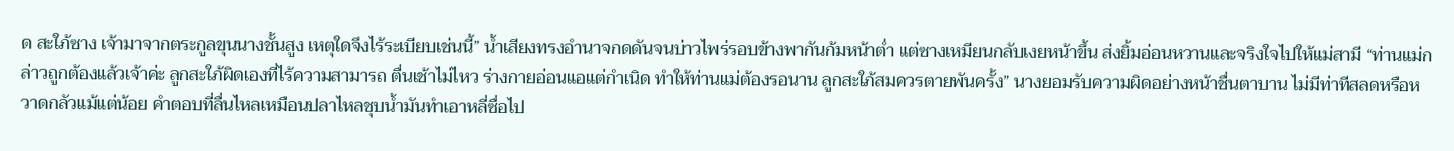ด สะใภ้ซาง เจ้ามาจากตระกูลขุนนางชั้นสูง เหตุใดจึงไร้ระเบียบเช่นนี้” น้ำเสียงทรงอำนาจกดดันจนบ่าวไพร่รอบข้างพากันก้มหน้าต่ำ แต่ซางเหมียนกลับเงยหน้าขึ้น ส่งยิ้มอ่อนหวานและจริงใจไปให้แม่สามี “ท่านแม่กล่าวถูกต้องแล้วเจ้าค่ะ ลูกสะใภ้ผิดเองที่ไร้ความสามารถ ตื่นเช้าไม่ไหว ร่างกายอ่อนแอแต่กำเนิด ทำให้ท่านแม่ต้องรอนาน ลูกสะใภ้สมควรตายพันครั้ง” นางยอมรับความผิดอย่างหน้าชื่นตาบาน ไม่มีท่าทีสลดหรือหวาดกลัวแม้แต่น้อย คำตอบที่ลื่นไหลเหมือนปลาไหลชุบน้ำมันทำเอาหลี่ซื่อไป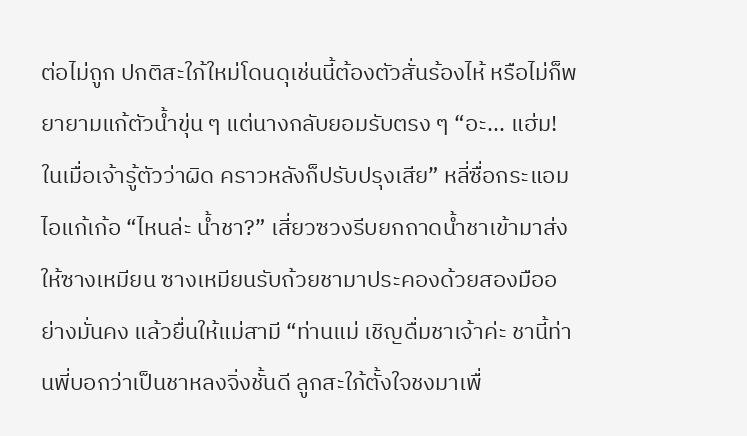ต่อไม่ถูก ปกติสะใภ้ใหม่โดนดุเช่นนี้ต้องตัวสั่นร้องไห้ หรือไม่ก็พยายามแก้ตัวน้ำขุ่น ๆ แต่นางกลับยอมรับตรง ๆ “อะ... แฮ่ม! ในเมื่อเจ้ารู้ตัวว่าผิด คราวหลังก็ปรับปรุงเสีย” หลี่ซื่อกระแอมไอแก้เก้อ “ไหนล่ะ น้ำชา?” เสี่ยวซวงรีบยกถาดน้ำชาเข้ามาส่งให้ซางเหมียน ซางเหมียนรับถ้วยชามาประคองด้วยสองมืออย่างมั่นคง แล้วยื่นให้แม่สามี “ท่านแม่ เชิญดื่มชาเจ้าค่ะ ชานี้ท่านพี่บอกว่าเป็นชาหลงจิ่งชั้นดี ลูกสะใภ้ตั้งใจชงมาเพื่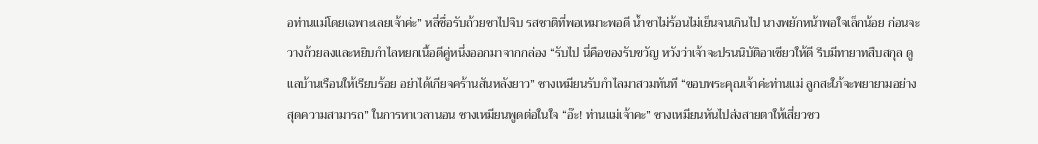อท่านแม่โดยเฉพาะเลยเจ้าค่ะ” หลี่ซื่อรับถ้วยชาไปจิบ รสชาติที่พอเหมาะพอดี น้ำชาไม่ร้อนไม่เย็นจนเกินไป นางพยักหน้าพอใจเล็กน้อย ก่อนจะวางถ้วยลงและหยิบกำไลหยกเนื้อดีคู่หนึ่งออกมาจากกล่อง “รับไป นี่คือของรับขวัญ หวังว่าเจ้าจะปรนนิบัติอาเซียวให้ดี รีบมีทายาทสืบสกุล ดูแลบ้านเรือนให้เรียบร้อย อย่าได้เกียจคร้านสันหลังยาว” ซางเหมียนรับกำไลมาสวมทันที “ขอบพระคุณเจ้าค่ะท่านแม่ ลูกสะใภ้จะพยายามอย่างสุดความสามารถ” ในการหาเวลานอน ซางเหมียนพูดต่อในใจ “อ๊ะ! ท่านแม่เจ้าคะ” ซางเหมียนหันไปส่งสายตาให้เสี่ยวซว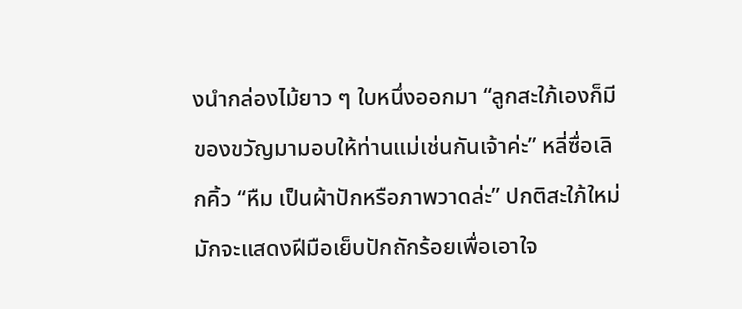งนำกล่องไม้ยาว ๆ ใบหนึ่งออกมา “ลูกสะใภ้เองก็มีของขวัญมามอบให้ท่านแม่เช่นกันเจ้าค่ะ” หลี่ซื่อเลิกคิ้ว “หืม เป็นผ้าปักหรือภาพวาดล่ะ” ปกติสะใภ้ใหม่มักจะแสดงฝีมือเย็บปักถักร้อยเพื่อเอาใจ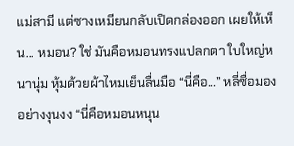แม่สามี แต่ซางเหมียนกลับเปิดกล่องออก เผยให้เห็น... หมอน? ใช่ มันคือหมอนทรงแปลกตา ใบใหญ่หนานุ่ม หุ้มด้วยผ้าไหมเย็นลื่นมือ “นี่คือ...” หลี่ซื่อมองอย่างงุนงง “นี่คือหมอนหนุน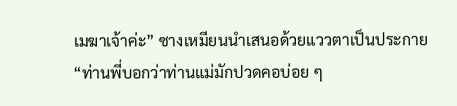เมฆาเจ้าค่ะ” ซางเหมียนนำเสนอด้วยแววตาเป็นประกาย “ท่านพี่บอกว่าท่านแม่มักปวดคอบ่อย ๆ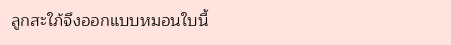ลูกสะใภ้จึงออกแบบหมอนใบนี้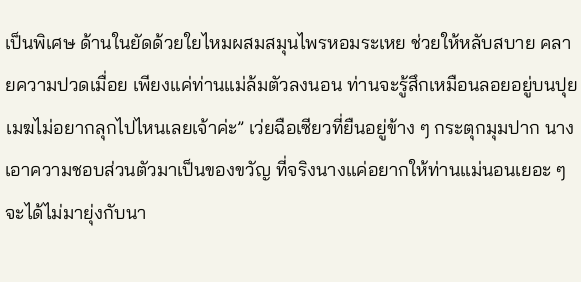เป็นพิเศษ ด้านในยัดด้วยใยไหมผสมสมุนไพรหอมระเหย ช่วยให้หลับสบาย คลายความปวดเมื่อย เพียงแค่ท่านแม่ล้มตัวลงนอน ท่านจะรู้สึกเหมือนลอยอยู่บนปุยเมฆไม่อยากลุกไปไหนเลยเจ้าค่ะ” เว่ยฉือเซียวที่ยืนอยู่ข้าง ๆ กระตุกมุมปาก นางเอาความชอบส่วนตัวมาเป็นของขวัญ ที่จริงนางแค่อยากให้ท่านแม่นอนเยอะ ๆ จะได้ไม่มายุ่งกับนา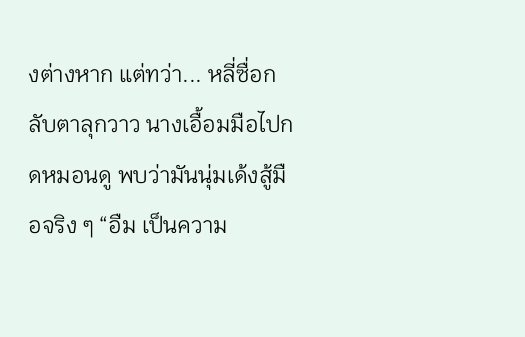งต่างหาก แต่ทว่า... หลี่ซื่อกลับตาลุกวาว นางเอื้อมมือไปกดหมอนดู พบว่ามันนุ่มเด้งสู้มือจริง ๆ “อืม เป็นความ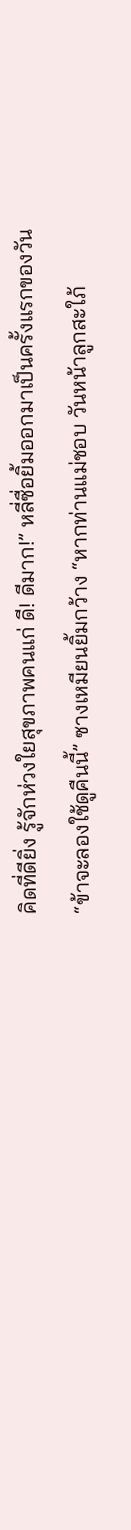คิดที่ดียิ่ง รู้จักห่วงใยสุขภาพคนแก่ ดี! ดีมาก!” หลี่ซื่อยิ้มออกมาเป็นครั้งแรกของวัน “ข้าจะลองใช้ดูคืนนี้” ซางเหมียนยิ้มกว้าง “หากท่านแม่ชอบ วันหน้าลูกสะใภ้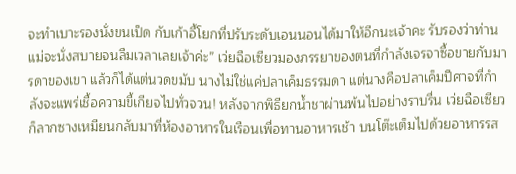จะทำเบาะรองนั่งขนเป็ด กับเก้าอี้โยกที่ปรับระดับเอนนอนได้มาให้อีกนะเจ้าคะ รับรองว่าท่านแม่จะนั่งสบายจนลืมเวลาเลยเจ้าค่ะ” เว่ยฉือเซียวมองภรรยาของตนที่กำลังเจรจาซื้อขายกับมารดาของเขา แล้วก็ได้แต่นวดขมับ นางไม่ใช่แค่ปลาเค็มธรรมดา แต่นางคือปลาเค็มปีศาจที่กำลังจะแพร่เชื้อความขี้เกียจไปทั่วจวน! หลังจากพิธียกน้ำชาผ่านพ้นไปอย่างราบรื่น เว่ยฉือเซียวก็ลากซางเหมียนกลับมาที่ห้องอาหารในเรือนเพื่อทานอาหารเช้า บนโต๊ะเต็มไปด้วยอาหารรส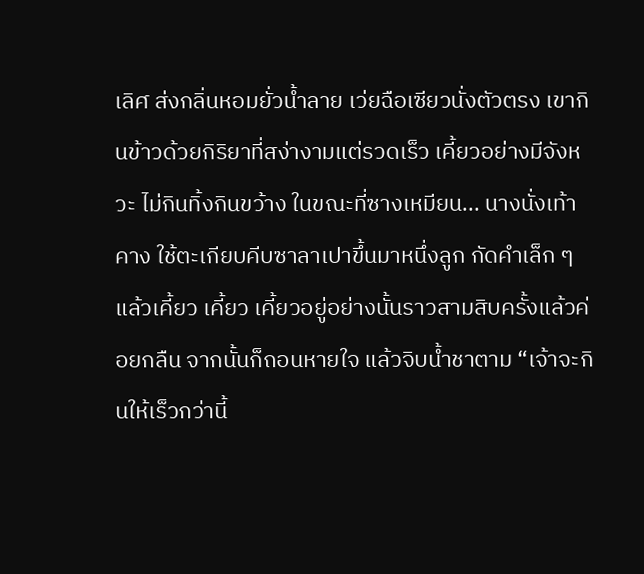เลิศ ส่งกลิ่นหอมยั่วน้ำลาย เว่ยฉือเซียวนั่งตัวตรง เขากินข้าวด้วยกิริยาที่สง่างามแต่รวดเร็ว เคี้ยวอย่างมีจังหวะ ไม่กินทิ้งกินขว้าง ในขณะที่ซางเหมียน... นางนั่งเท้าคาง ใช้ตะเกียบคีบซาลาเปาขึ้นมาหนึ่งลูก กัดคำเล็ก ๆ แล้วเคี้ยว เคี้ยว เคี้ยวอยู่อย่างนั้นราวสามสิบครั้งแล้วค่อยกลืน จากนั้นก็ถอนหายใจ แล้วจิบน้ำชาตาม “เจ้าจะกินให้เร็วกว่านี้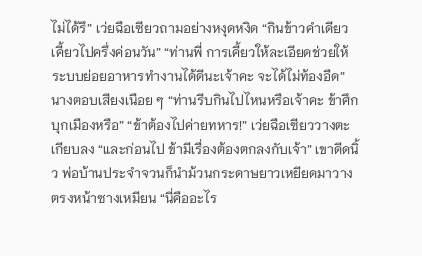ไม่ได้รึ” เว่ยฉือเซียวถามอย่างหงุดหงิด “กินข้าวคำเดียว เคี้ยวไปครึ่งค่อนวัน” “ท่านพี่ การเคี้ยวให้ละเอียดช่วยให้ระบบย่อยอาหารทำงานได้ดีนะเจ้าคะ จะได้ไม่ท้องอืด” นางตอบเสียงเนือย ๆ “ท่านรีบกินไปไหนหรือเจ้าคะ ข้าศึกบุกเมืองหรือ” “ข้าต้องไปค่ายทหาร!” เว่ยฉือเซียววางตะเกียบลง “และก่อนไป ข้ามีเรื่องต้องตกลงกับเจ้า” เขาดีดนิ้ว พ่อบ้านประจำจวนก็นำม้วนกระดาษยาวเหยียดมาวางตรงหน้าซางเหมียน “นี่คืออะไร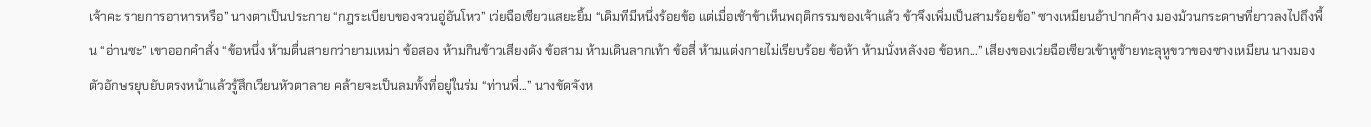เจ้าคะ รายการอาหารหรือ” นางตาเป็นประกาย “กฎระเบียบของจวนอู่อันโหว” เว่ยฉือเซียวแสยะยิ้ม “เดิมทีมีหนึ่งร้อยข้อ แต่เมื่อเช้าข้าเห็นพฤติกรรมของเจ้าแล้ว ข้าจึงเพิ่มเป็นสามร้อยข้อ” ซางเหมียนอ้าปากค้าง มองม้วนกระดาษที่ยาวลงไปถึงพื้น “อ่านซะ” เขาออกคำสั่ง “ข้อหนึ่ง ห้ามตื่นสายกว่ายามเหม่า ข้อสอง ห้ามกินข้าวเสียงดัง ข้อสาม ห้ามเดินลากเท้า ข้อสี่ ห้ามแต่งกายไม่เรียบร้อย ข้อห้า ห้ามนั่งหลังงอ ข้อหก...” เสียงของเว่ยฉือเซียวเข้าหูซ้ายทะลุหูขวาของซางเหมียน นางมองตัวอักษรยุบยับตรงหน้าแล้วรู้สึกเวียนหัวตาลาย คล้ายจะเป็นลมทั้งที่อยู่ในร่ม “ท่านพี่...” นางขัดจังห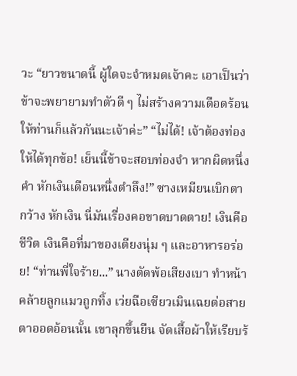วะ “ยาวขนาดนี้ ผู้ใดจะจำหมดเจ้าคะ เอาเป็นว่าข้าจะพยายามทำตัวดี ๆ ไม่สร้างความเดือดร้อนให้ท่านก็แล้วกันนะเจ้าค่ะ” “ไม่ได้! เจ้าต้องท่องให้ได้ทุกข้อ! เย็นนี้ข้าจะสอบท่องจำ หากผิดหนึ่งคำ หักเงินเดือนหนึ่งตำลึง!” ซางเหมียนเบิกตากว้าง หักเงิน นี่มันเรื่องคอขาดบาดตาย! เงินคือชีวิต เงินคือที่มาของเตียงนุ่ม ๆ และอาหารอร่อย! “ท่านพี่ใจร้าย...” นางตัดพ้อเสียงเบา ทำหน้าคล้ายลูกแมวถูกทิ้ง เว่ยฉือเซียวเมินเฉยต่อสายตาออดอ้อนนั้น เขาลุกขึ้นยืน จัดเสื้อผ้าให้เรียบร้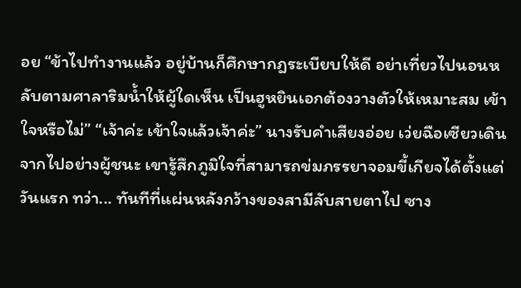อย “ข้าไปทำงานแล้ว อยู่บ้านก็ศึกษากฎระเบียบให้ดี อย่าเที่ยวไปนอนหลับตามศาลาริมน้ำให้ผู้ใดเห็น เป็นฮูหยินเอกต้องวางตัวให้เหมาะสม เข้าใจหรือไม่” “เจ้าค่ะ เข้าใจแล้วเจ้าค่ะ” นางรับคำเสียงอ่อย เว่ยฉือเซียวเดินจากไปอย่างผู้ชนะ เขารู้สึกภูมิใจที่สามารถข่มภรรยาจอมขี้เกียจได้ตั้งแต่วันแรก ทว่า... ทันทีที่แผ่นหลังกว้างของสามีลับสายตาไป ซาง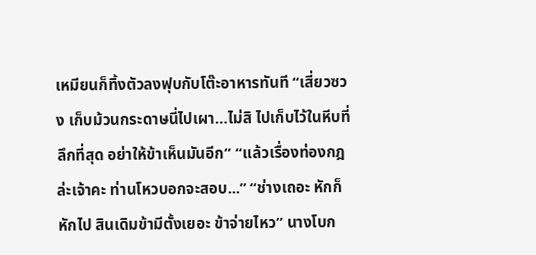เหมียนก็ทิ้งตัวลงฟุบกับโต๊ะอาหารทันที “เสี่ยวซวง เก็บม้วนกระดาษนี่ไปเผา…ไม่สิ ไปเก็บไว้ในหีบที่ลึกที่สุด อย่าให้ข้าเห็นมันอีก” “แล้วเรื่องท่องกฎล่ะเจ้าคะ ท่านโหวบอกจะสอบ...” “ช่างเถอะ หักก็หักไป สินเดิมข้ามีตั้งเยอะ ข้าจ่ายไหว” นางโบก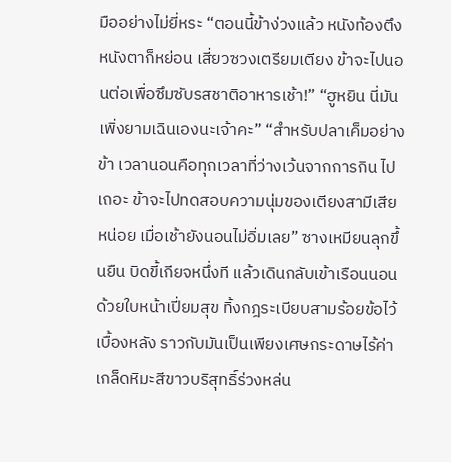มืออย่างไม่ยี่หระ “ตอนนี้ข้าง่วงแล้ว หนังท้องตึงหนังตาก็หย่อน เสี่ยวซวงเตรียมเตียง ข้าจะไปนอนต่อเพื่อซึมซับรสชาติอาหารเช้า!” “ฮูหยิน นี่มันเพิ่งยามเฉินเองนะเจ้าคะ” “สำหรับปลาเค็มอย่างข้า เวลานอนคือทุกเวลาที่ว่างเว้นจากการกิน ไปเถอะ ข้าจะไปทดสอบความนุ่มของเตียงสามีเสียหน่อย เมื่อเช้ายังนอนไม่อิ่มเลย” ซางเหมียนลุกขึ้นยืน บิดขี้เกียจหนึ่งที แล้วเดินกลับเข้าเรือนนอนด้วยใบหน้าเปี่ยมสุข ทิ้งกฎระเบียบสามร้อยข้อไว้เบื้องหลัง ราวกับมันเป็นเพียงเศษกระดาษไร้ค่าเกล็ดหิมะสีขาวบริสุทธิ์ร่วงหล่น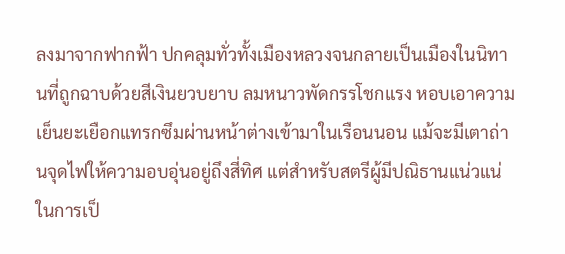ลงมาจากฟากฟ้า ปกคลุมทั่วทั้งเมืองหลวงจนกลายเป็นเมืองในนิทานที่ถูกฉาบด้วยสีเงินยวบยาบ ลมหนาวพัดกรรโชกแรง หอบเอาความเย็นยะเยือกแทรกซึมผ่านหน้าต่างเข้ามาในเรือนนอน แม้จะมีเตาถ่านจุดไฟให้ความอบอุ่นอยู่ถึงสี่ทิศ แต่สำหรับสตรีผู้มีปณิธานแน่วแน่ในการเป็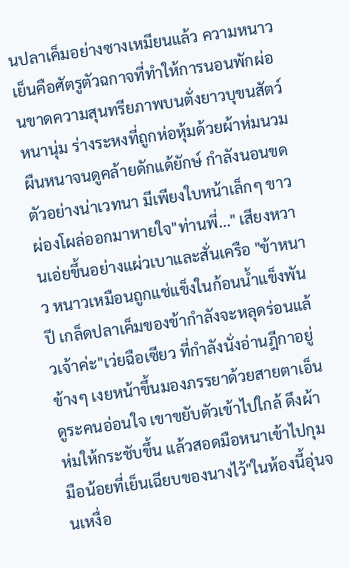นปลาเค็มอย่างซางเหมียนแล้ว ความหนาวเย็นคือศัตรูตัวฉกาจที่ทำให้การนอนพักผ่อนขาดความสุนทรียภาพบนตั่งยาวบุขนสัตว์หนานุ่ม ร่างระหงที่ถูกห่อหุ้มด้วยผ้าห่มนวมผืนหนาจนดูคล้ายดักแด้ยักษ์ กำลังนอนขดตัวอย่างน่าเวทนา มีเพียงใบหน้าเล็กๆ ขาวผ่องโผล่ออกมาหายใจ"ท่านพี่..." เสียงหวานเอ่ยขึ้นอย่างแผ่วเบาและสั่นเครือ "ข้าหนาว หนาวเหมือนถูกแช่แข็งในก้อนน้ำแข็งพันปี เกล็ดปลาเค็มของข้ากำลังจะหลุดร่อนแล้วเจ้าค่ะ"เว่ยฉือเซียว ที่กำลังนั่งอ่านฎีกาอยู่ข้างๆ เงยหน้าขึ้นมองภรรยาด้วยสายตาเอ็นดูระคนอ่อนใจ เขาขยับตัวเข้าไปใกล้ ดึงผ้าห่มให้กระชับขึ้น แล้วสอดมือหนาเข้าไปกุมมือน้อยที่เย็นเฉียบของนางไว้"ในห้องนี้อุ่นจนเหงื่อ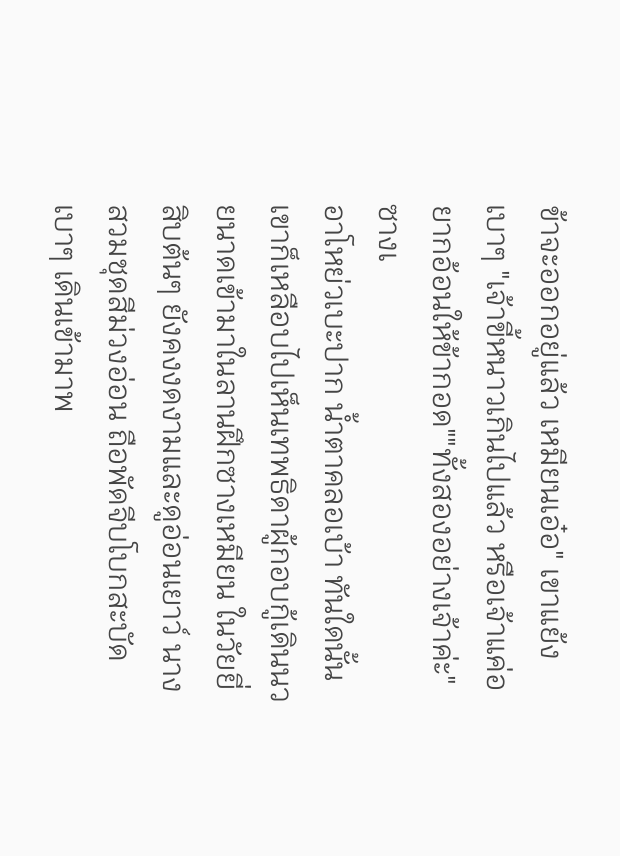ข้าจะออกอยู่แล้ว เหมียนเอ๋อ" เขาแย้งเบาๆ "เจ้าขี้หนาวเกินไปแล้ว หรือเจ้าแค่อยากอ้อนให้ข้ากอด""ทั้งสองอย่างเจ้าค่ะ" ซางเ
อาโหย่วเบะปาก น้ำตาคลอเบ้า ทันใดนั้น เขาก็เหลือบไปเห็นเทพธิดาผู้กอบกู้เดินนวยนาดเข้ามาในลานฝึกซางเหมียน ในวัยยี่สิบต้นๆ ยังคงงดงามและดูอ่อนเยาว์ นางสวมชุดสีม่วงอ่อน ถือพัดจีบโบกสะบัดเบาๆ เดินเข้ามาพ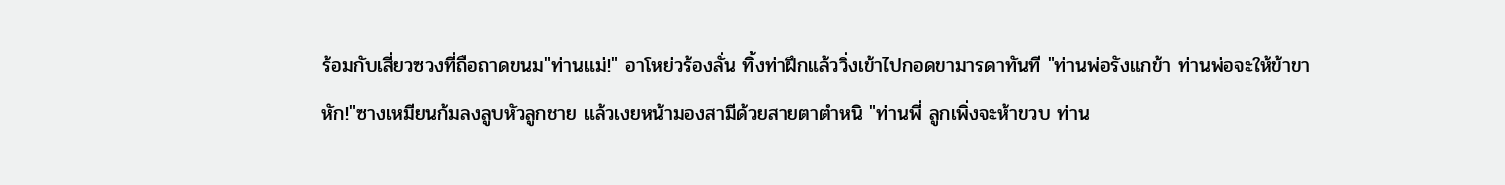ร้อมกับเสี่ยวซวงที่ถือถาดขนม"ท่านแม่!" อาโหย่วร้องลั่น ทิ้งท่าฝึกแล้ววิ่งเข้าไปกอดขามารดาทันที "ท่านพ่อรังแกข้า ท่านพ่อจะให้ข้าขาหัก!"ซางเหมียนก้มลงลูบหัวลูกชาย แล้วเงยหน้ามองสามีด้วยสายตาตำหนิ "ท่านพี่ ลูกเพิ่งจะห้าขวบ ท่าน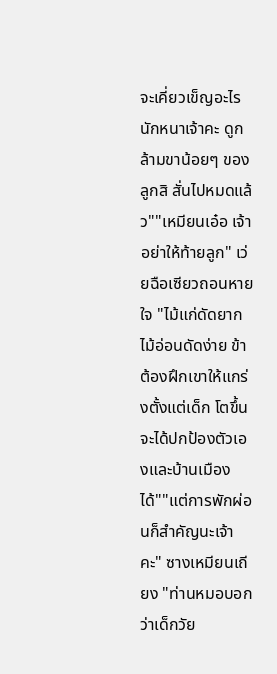จะเคี่ยวเข็ญอะไรนักหนาเจ้าคะ ดูกล้ามขาน้อยๆ ของลูกสิ สั่นไปหมดแล้ว""เหมียนเอ๋อ เจ้าอย่าให้ท้ายลูก" เว่ยฉือเซียวถอนหายใจ "ไม้แก่ดัดยาก ไม้อ่อนดัดง่าย ข้าต้องฝึกเขาให้แกร่งตั้งแต่เด็ก โตขึ้นจะได้ปกป้องตัวเองและบ้านเมืองได้""แต่การพักผ่อนก็สำคัญนะเจ้าคะ" ซางเหมียนเถียง "ท่านหมอบอกว่าเด็กวัย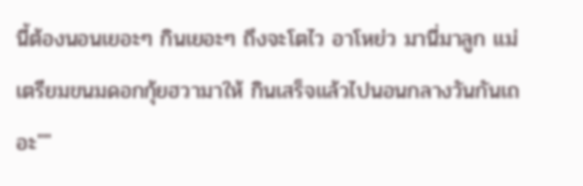นี้ต้องนอนเยอะๆ กินเยอะๆ ถึงจะโตไว อาโหย่ว มานี่มาลูก แม่เตรียมขนมดอกกุ้ยฮวามาให้ กินเสร็จแล้วไปนอนกลางวันกันเถอะ""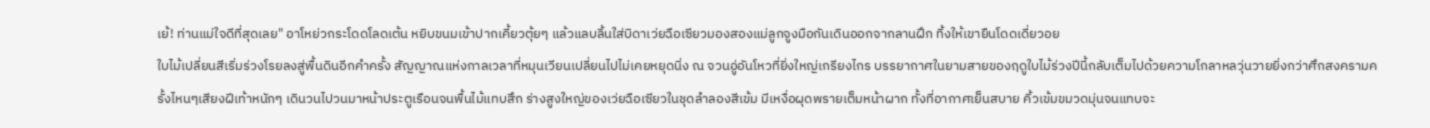เย้! ท่านแม่ใจดีที่สุดเลย" อาโหย่วกระโดดโลดเต้น หยิบขนมเข้าปากเคี้ยวตุ้ยๆ แล้วแลบลิ้นใส่บิดาเว่ยฉือเซียวมองสองแม่ลูกจูงมือกันเดินออกจากลานฝึก ทิ้งให้เขายืนโดดเดี่ยวอย
ใบไม้เปลี่ยนสีเริ่มร่วงโรยลงสู่พื้นดินอีกคำครั้ง สัญญาณแห่งกาลเวลาที่หมุนเวียนเปลี่ยนไปไม่เคยหยุดนิ่ง ณ จวนอู่อันโหวที่ยิ่งใหญ่เกรียงไกร บรรยากาศในยามสายของฤดูใบไม้ร่วงปีนี้กลับเต็มไปด้วยความโกลาหลวุ่นวายยิ่งกว่าศึกสงครามครั้งไหนๆเสียงฝีเท้าหนักๆ เดินวนไปวนมาหน้าประตูเรือนจนพื้นไม้แทบสึก ร่างสูงใหญ่ของเว่ยฉือเซียวในชุดลำลองสีเข้ม มีเหงื่อผุดพรายเต็มหน้าผาก ทั้งที่อากาศเย็นสบาย คิ้วเข้มขมวดมุ่นจนแทบจะ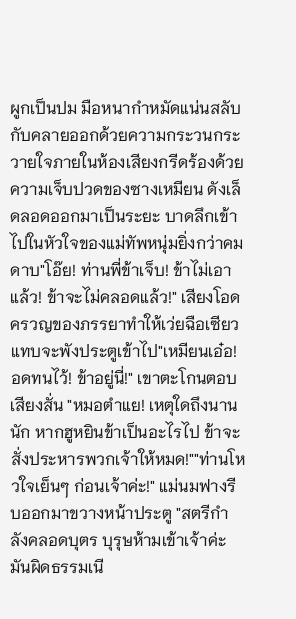ผูกเป็นปม มือหนากำหมัดแน่นสลับกับคลายออกด้วยความกระวนกระวายใจภายในห้องเสียงกรีดร้องด้วยความเจ็บปวดของซางเหมียน ดังเล็ดลอดออกมาเป็นระยะ บาดลึกเข้าไปในหัวใจของแม่ทัพหนุ่มยิ่งกว่าคมดาบ"โอ๊ย! ท่านพี่ข้าเจ็บ! ข้าไม่เอาแล้ว! ข้าจะไม่คลอดแล้ว!" เสียงโอดครวญของภรรยาทำให้เว่ยฉือเซียวแทบจะพังประตูเข้าไป"เหมียนเอ๋อ! อดทนไว้! ข้าอยู่นี่!" เขาตะโกนตอบเสียงสั่น "หมอตำแย! เหตุใดถึงนานนัก หากฮูหยินข้าเป็นอะไรไป ข้าจะสั่งประหารพวกเจ้าให้หมด!""ท่านโหวใจเย็นๆ ก่อนเจ้าค่ะ!" แม่นมฟางรีบออกมาขวางหน้าประตู "สตรีกำลังคลอดบุตร บุรุษห้ามเข้าเจ้าค่ะ มันผิดธรรมเนี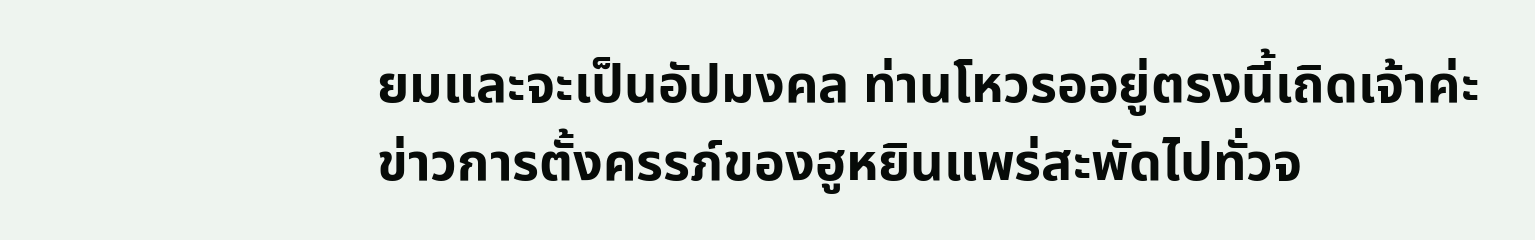ยมและจะเป็นอัปมงคล ท่านโหวรออยู่ตรงนี้เถิดเจ้าค่ะ
ข่าวการตั้งครรภ์ของฮูหยินแพร่สะพัดไปทั่วจ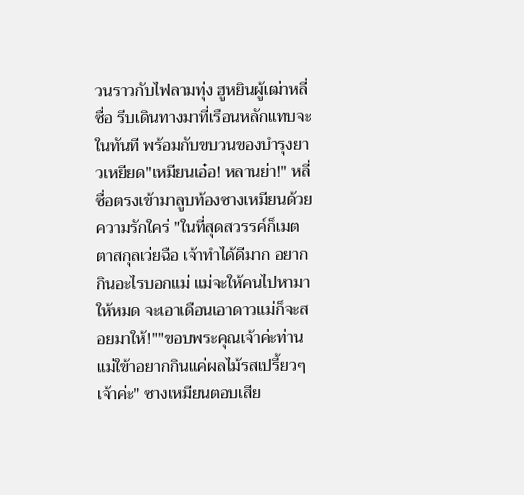วนราวกับไฟลามทุ่ง ฮูหยินผู้เฒ่าหลี่ซื่อ รีบเดินทางมาที่เรือนหลักแทบจะในทันที พร้อมกับขบวนของบำรุงยาวเหยียด"เหมียนเอ๋อ! หลานย่า!" หลี่ซื่อตรงเข้ามาลูบท้องซางเหมียนด้วยความรักใคร่ "ในที่สุดสวรรค์ก็เมตตาสกุลเว่ยฉือ เจ้าทำได้ดีมาก อยากกินอะไรบอกแม่ แม่จะให้คนไปหามาให้หมด จะเอาเดือนเอาดาวแม่ก็จะสอยมาให้!""ขอบพระคุณเจ้าค่ะท่านแม่ใข้าอยากกินแค่ผลไม้รสเปรี้ยวๆ เจ้าค่ะ" ซางเหมียนตอบเสีย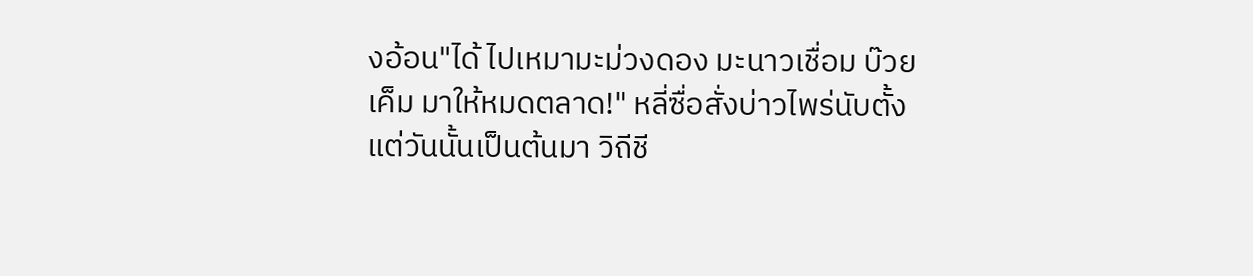งอ้อน"ได้ ไปเหมามะม่วงดอง มะนาวเชื่อม บ๊วยเค็ม มาให้หมดตลาด!" หลี่ซื่อสั่งบ่าวไพร่นับตั้งแต่วันนั้นเป็นต้นมา วิถีชี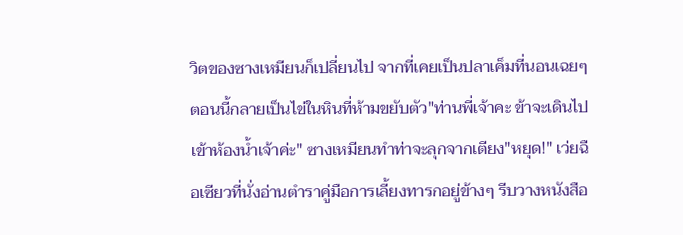วิตของซางเหมียนก็เปลี่ยนไป จากที่เคยเป็นปลาเค็มที่นอนเฉยๆ ตอนนี้กลายเป็นไข่ในหินที่ห้ามขยับตัว"ท่านพี่เจ้าคะ ข้าจะเดินไปเข้าห้องน้ำเจ้าค่ะ" ซางเหมียนทำท่าจะลุกจากเตียง"หยุด!" เว่ยฉือเซียวที่นั่งอ่านตำราคู่มือการเลี้ยงทารกอยู่ข้างๆ รีบวางหนังสือ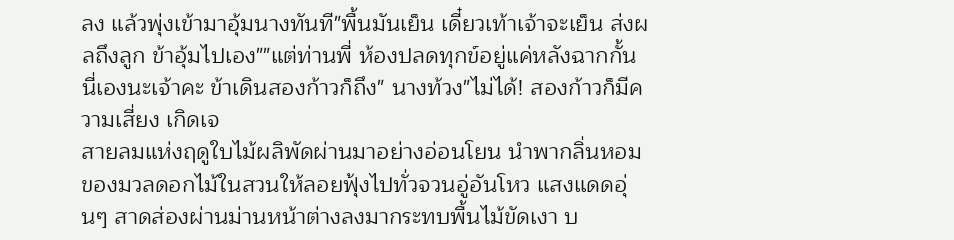ลง แล้วพุ่งเข้ามาอุ้มนางทันที"พื้นมันเย็น เดี๋ยวเท้าเจ้าจะเย็น ส่งผลถึงลูก ข้าอุ้มไปเอง""แต่ท่านพี่ ห้องปลดทุกข์อยู่แค่หลังฉากกั้นนี่เองนะเจ้าคะ ข้าเดินสองก้าวก็ถึง" นางท้วง"ไม่ได้! สองก้าวก็มีความเสี่ยง เกิดเจ
สายลมแห่งฤดูใบไม้ผลิพัดผ่านมาอย่างอ่อนโยน นำพากลิ่นหอมของมวลดอกไม้ในสวนให้ลอยฟุ้งไปทั่วจวนอู่อันโหว แสงแดดอุ่นๆ สาดส่องผ่านม่านหน้าต่างลงมากระทบพื้นไม้ขัดเงา บ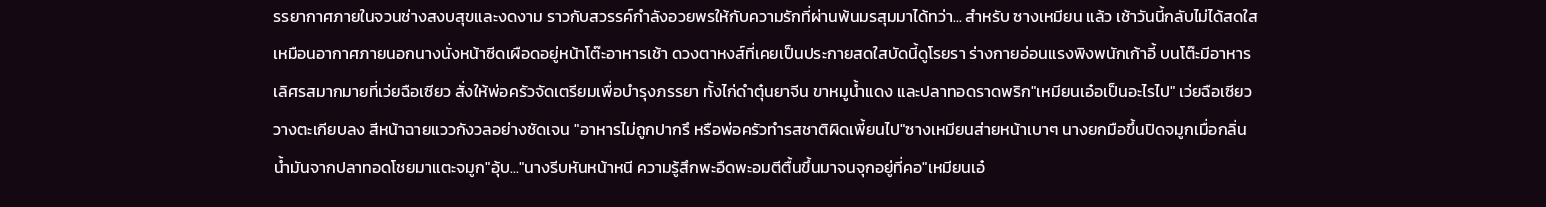รรยากาศภายในจวนช่างสงบสุขและงดงาม ราวกับสวรรค์กำลังอวยพรให้กับความรักที่ผ่านพ้นมรสุมมาได้ทว่า... สำหรับ ซางเหมียน แล้ว เช้าวันนี้กลับไม่ได้สดใสเหมือนอากาศภายนอกนางนั่งหน้าซีดเผือดอยู่หน้าโต๊ะอาหารเช้า ดวงตาหงส์ที่เคยเป็นประกายสดใสบัดนี้ดูโรยรา ร่างกายอ่อนแรงพิงพนักเก้าอี้ บนโต๊ะมีอาหารเลิศรสมากมายที่เว่ยฉือเซียว สั่งให้พ่อครัวจัดเตรียมเพื่อบำรุงภรรยา ทั้งไก่ดำตุ๋นยาจีน ขาหมูน้ำแดง และปลาทอดราดพริก"เหมียนเอ๋อเป็นอะไรไป" เว่ยฉือเซียววางตะเกียบลง สีหน้าฉายแววกังวลอย่างชัดเจน "อาหารไม่ถูกปากรึ หรือพ่อครัวทำรสชาติผิดเพี้ยนไป"ซางเหมียนส่ายหน้าเบาๆ นางยกมือขึ้นปิดจมูกเมื่อกลิ่นน้ำมันจากปลาทอดโชยมาแตะจมูก"อุ้บ..."นางรีบหันหน้าหนี ความรู้สึกพะอืดพะอมตีตื้นขึ้นมาจนจุกอยู่ที่คอ"เหมียนเอ๋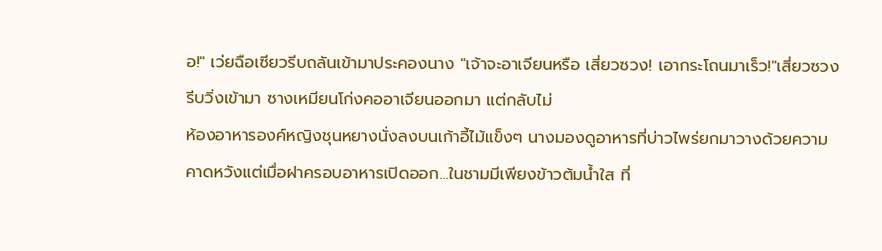อ!" เว่ยฉือเซียวรีบถลันเข้ามาประคองนาง "เจ้าจะอาเจียนหรือ เสี่ยวซวง! เอากระโถนมาเร็ว!"เสี่ยวซวงรีบวิ่งเข้ามา ซางเหมียนโก่งคออาเจียนออกมา แต่กลับไม่
ห้องอาหารองค์หญิงชุนหยางนั่งลงบนเก้าอี้ไม้แข็งๆ นางมองดูอาหารที่บ่าวไพร่ยกมาวางด้วยความคาดหวังแต่เมื่อฝาครอบอาหารเปิดออก...ในชามมีเพียงข้าวต้มน้ำใส ที่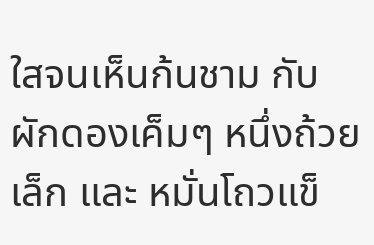ใสจนเห็นก้นชาม กับ ผักดองเค็มๆ หนึ่งถ้วยเล็ก และ หมั่นโถวแข็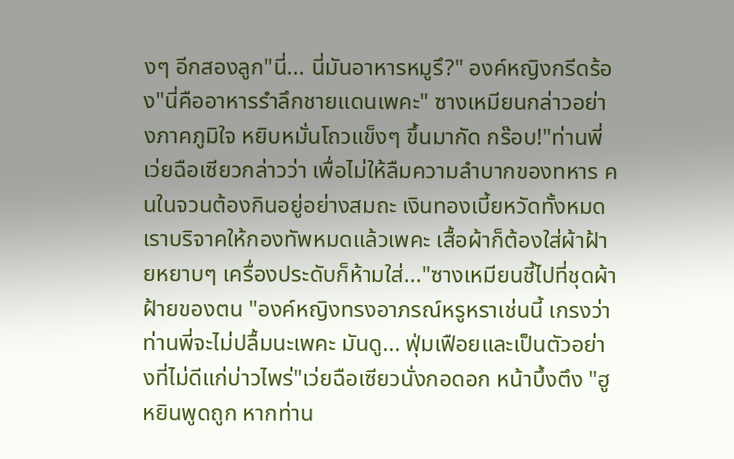งๆ อีกสองลูก"นี่... นี่มันอาหารหมูรึ?" องค์หญิงกรีดร้อง"นี่คืออาหารรำลึกชายแดนเพคะ" ซางเหมียนกล่าวอย่างภาคภูมิใจ หยิบหมั่นโถวแข็งๆ ขึ้นมากัด กร๊อบ!"ท่านพี่เว่ยฉือเซียวกล่าวว่า เพื่อไม่ให้ลืมความลำบากของทหาร คนในจวนต้องกินอยู่อย่างสมถะ เงินทองเบี้ยหวัดทั้งหมด เราบริจาคให้กองทัพหมดแล้วเพคะ เสื้อผ้าก็ต้องใส่ผ้าฝ้ายหยาบๆ เครื่องประดับก็ห้ามใส่..."ซางเหมียนชี้ไปที่ชุดผ้าฝ้ายของตน "องค์หญิงทรงอาภรณ์หรูหราเช่นนี้ เกรงว่าท่านพี่จะไม่ปลื้มนะเพคะ มันดู... ฟุ่มเฟือยและเป็นตัวอย่างที่ไม่ดีแก่บ่าวไพร่"เว่ยฉือเซียวนั่งกอดอก หน้าบึ้งตึง "ฮูหยินพูดถูก หากท่าน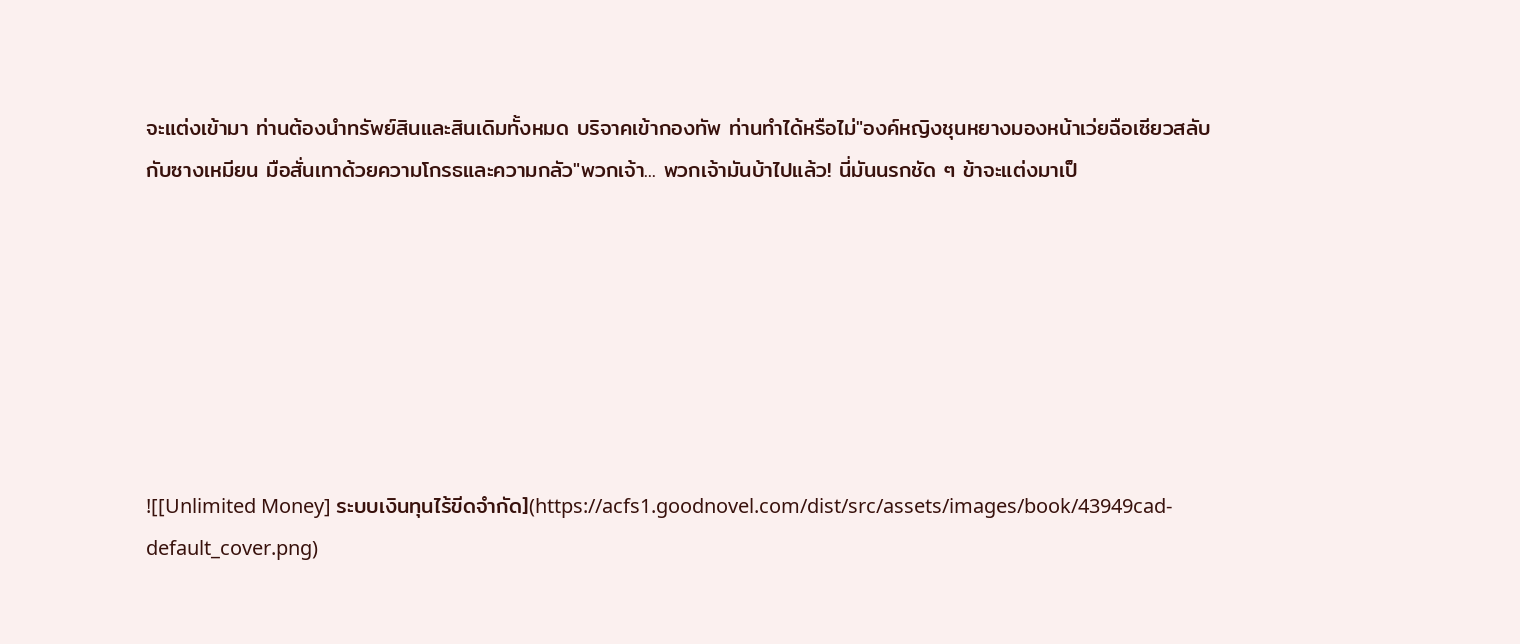จะแต่งเข้ามา ท่านต้องนำทรัพย์สินและสินเดิมทั้งหมด บริจาคเข้ากองทัพ ท่านทำได้หรือไม่"องค์หญิงชุนหยางมองหน้าเว่ยฉือเซียวสลับกับซางเหมียน มือสั่นเทาด้วยความโกรธและความกลัว"พวกเจ้า... พวกเจ้ามันบ้าไปแล้ว! นี่มันนรกชัด ๆ ข้าจะแต่งมาเป็







![[Unlimited Money] ระบบเงินทุนไร้ขีดจำกัด](https://acfs1.goodnovel.com/dist/src/assets/images/book/43949cad-default_cover.png)